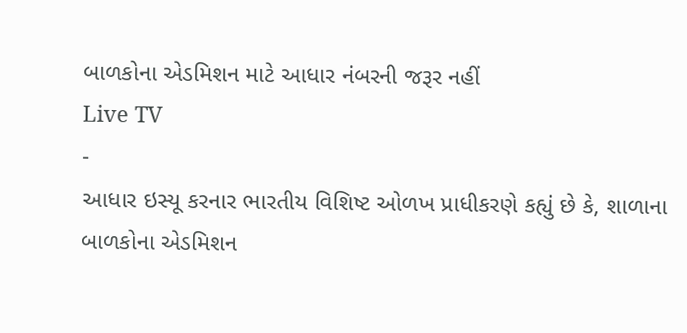બાળકોના એડમિશન માટે આધાર નંબરની જરૂર નહીં
Live TV
-
આધાર ઇસ્યૂ કરનાર ભારતીય વિશિષ્ટ ઓળખ પ્રાધીકરણે કહ્યું છે કે, શાળાના બાળકોના એડમિશન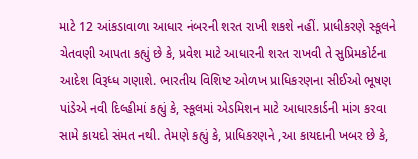માટે 12 આંકડાવાળા આધાર નંબરની શરત રાખી શકશે નહીં. પ્રાધીકરણે સ્કૂલને ચેતવણી આપતા કહ્યું છે કે, પ્રવેશ માટે આધારની શરત રાખવી તે સુપ્રિમકોર્ટના આદેશ વિરૂધ્ધ ગણાશે. ભારતીય વિશિષ્ટ ઓળખ પ્રાધિકરણના સીઈઓ ભૂષણ પાંડેએ નવી દિલ્હીમાં કહ્યું કે, સ્કૂલમાં એડમિશન માટે આધારકાર્ડની માંગ કરવા સામે કાયદો સંમત નથી. તેમણે કહ્યું કે, પ્રાધિકરણને ,આ કાયદાની ખબર છે કે,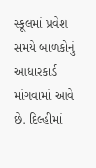સ્કૂલમાં પ્રવેશ સમયે બાળકોનું આધારકાર્ડ માંગવામાં આવે છે. દિલ્હીમાં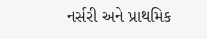નર્સરી અને પ્રાથમિક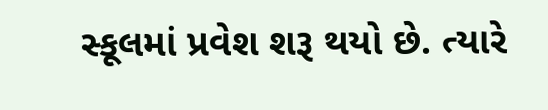સ્કૂલમાં પ્રવેશ શરૂ થયો છે. ત્યારે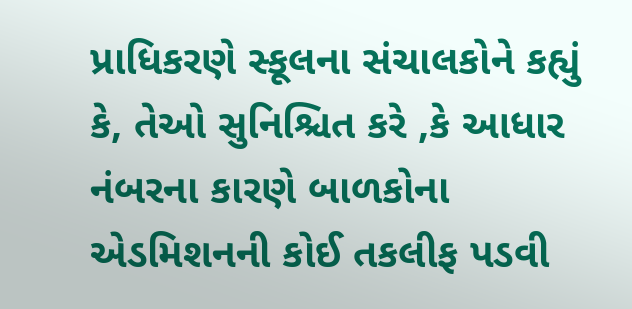પ્રાધિકરણે સ્કૂલના સંચાલકોને કહ્યું કે, તેઓ સુનિશ્ચિત કરે ,કે આધાર નંબરના કારણે બાળકોના એડમિશનની કોઈ તકલીફ પડવી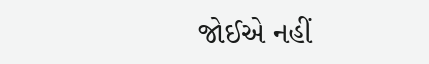જોઈએ નહીં